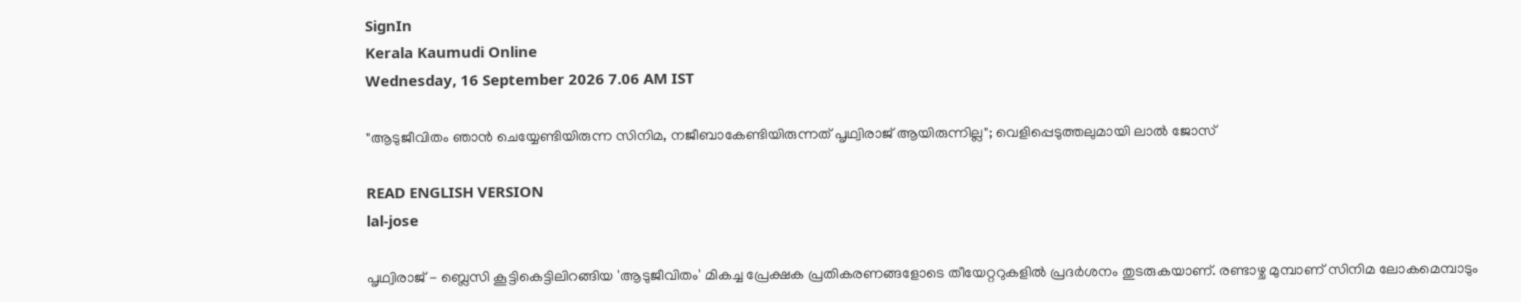SignIn
Kerala Kaumudi Online
Wednesday, 16 September 2026 7.06 AM IST

"ആടുജീവിതം ഞാൻ ചെയ്യേണ്ടിയിരുന്ന സിനിമ, നജീബാകേണ്ടിയിരുന്നത് പൃഥ്വിരാജ് ആയിരുന്നില്ല"; വെളിപ്പെടുത്തലുമായി ലാൽ ജോസ്‌

READ ENGLISH VERSION
lal-jose

പൃഥ്വിരാജ് - ബ്ലെസി കൂട്ടികെട്ടിലിറങ്ങിയ 'ആടുജീവിതം' മികച്ച പ്രേക്ഷക പ്രതികരണങ്ങളോടെ തീയേറ്ററുകളിൽ പ്രദർശനം തുടരുകയാണ്. രണ്ടാഴ്ച മുമ്പാണ് സിനിമ ലോകമെമ്പാടും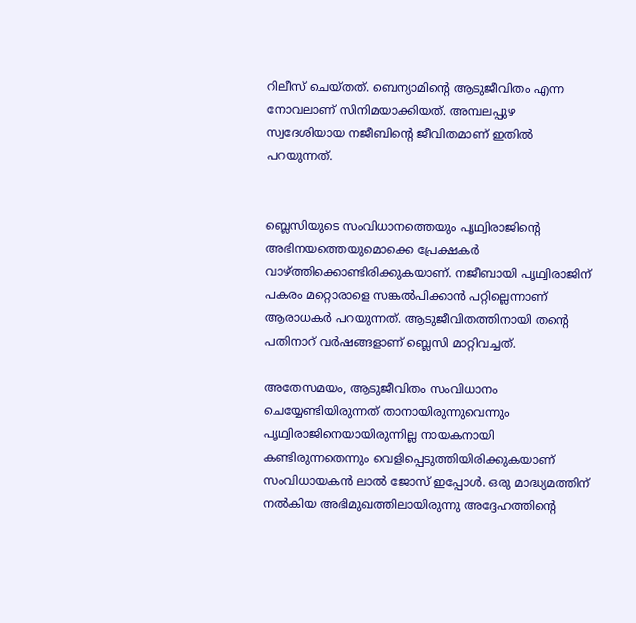റിലീസ് ചെയ്‌തത്. ബെന്യാമിന്റെ ആടുജീവിതം എന്ന നോവലാണ് സിനിമയാക്കിയത്. അമ്പലപ്പുഴ സ്വദേശിയായ നജീബിന്റെ ജീവിതമാണ് ഇതിൽ പറയുന്നത്.


ബ്ലെസിയുടെ സംവിധാനത്തെയും പൃഥ്വിരാജിന്റെ അഭിനയത്തെയുമൊക്കെ പ്രേക്ഷകർ വാഴ്ത്തിക്കൊണ്ടിരിക്കുകയാണ്. നജീബായി പൃഥ്വിരാജിന് പകരം മറ്റൊരാളെ സങ്കൽപിക്കാൻ പറ്റില്ലെന്നാണ് ആരാധകർ പറയുന്നത്. ആടുജീവിതത്തിനായി തന്റെ പതിനാറ് വർഷങ്ങളാണ് ബ്ലെസി മാറ്റിവച്ചത്.

അതേസമയം, ആടുജീവിതം സംവിധാനം ചെയ്യേണ്ടിയിരുന്നത് താനായിരുന്നുവെന്നും പൃഥ്വിരാജിനെയായിരുന്നില്ല നായകനായി കണ്ടിരുന്നതെന്നും വെളിപ്പെടുത്തിയിരിക്കുകയാണ് സംവിധായകൻ ലാൽ ജോസ് ഇപ്പോൾ. ഒരു മാദ്ധ്യമത്തിന് നൽകിയ അഭിമുഖത്തിലായിരുന്നു അദ്ദേഹത്തിന്റെ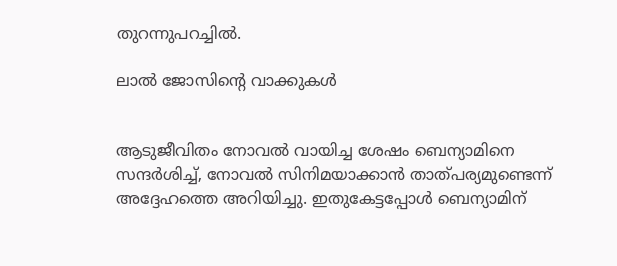തുറന്നുപറച്ചിൽ.

ലാൽ ജോസിന്റെ വാക്കുകൾ


ആടുജീവിതം നോവൽ വായിച്ച ശേഷം ബെന്യാമിനെ സന്ദർശിച്ച്, നോവൽ സിനിമയാക്കാൻ താത്പര്യമുണ്ടെന്ന് അദ്ദേഹത്തെ അറിയിച്ചു. ഇതുകേട്ടപ്പോൾ ബെന്യാമിന്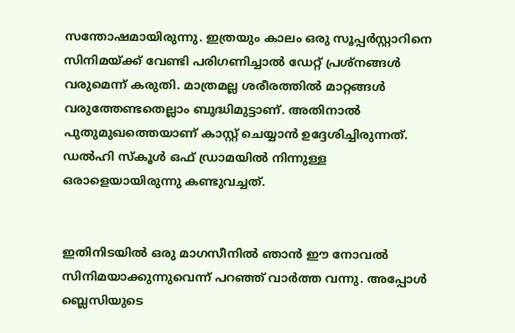സന്തോഷമായിരുന്നു. ഇത്രയും കാലം ഒരു സൂപ്പർസ്റ്റാറിനെ സിനിമയ്ക്ക് വേണ്ടി പരിഗണിച്ചാൽ ഡേറ്റ് പ്രശ്നങ്ങൾ വരുമെന്ന് കരുതി. മാത്രമല്ല ശരീരത്തിൽ മാറ്റങ്ങൾ വരുത്തേണ്ടതെല്ലാം ബുദ്ധിമുട്ടാണ്. അതിനാൽ പുതുമുഖത്തെയാണ് കാസ്റ്റ് ചെയ്യാൻ ഉദ്ദേശിച്ചിരുന്നത്. ഡൽഹി സ്‌കൂൾ ഒഫ് ഡ്രാമയിൽ നിന്നുള്ള ഒരാളെയായിരുന്നു കണ്ടുവച്ചത്.


ഇതിനിടയിൽ ഒരു മാഗസീനിൽ ഞാൻ ഈ നോവൽ സിനിമയാക്കുന്നുവെന്ന് പറഞ്ഞ് വാർത്ത വന്നു. അപ്പോൾ ബ്ലെസിയുടെ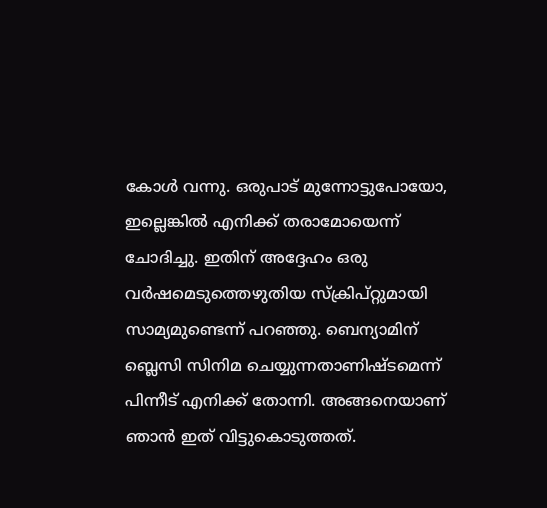കോൾ വന്നു. ഒരുപാട് മുന്നോട്ടുപോയോ, ഇല്ലെങ്കിൽ എനിക്ക് തരാമോയെന്ന് ചോദിച്ചു. ഇതിന് അദ്ദേഹം ഒരു വർഷമെടുത്തെഴുതിയ സ്‌ക്രിപ്റ്റുമായി സാമ്യമുണ്ടെന്ന് പറഞ്ഞു. ബെന്യാമിന് ബ്ലെസി സിനിമ ചെയ്യുന്നതാണിഷ്ടമെന്ന് പിന്നീട് എനിക്ക് തോന്നി. അങ്ങനെയാണ് ഞാൻ ഇത് വിട്ടുകൊടുത്തത്.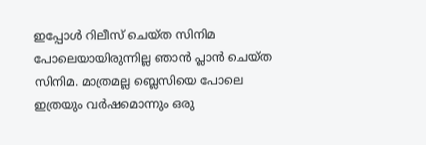ഇപ്പോൾ റിലീസ് ചെയ്ത സിനിമ പോലെയായിരുന്നില്ല ഞാൻ പ്ലാൻ ചെയ്ത സിനിമ. മാത്രമല്ല ബ്ലെസിയെ പോലെ ഇത്രയും വർഷമൊന്നും ഒരു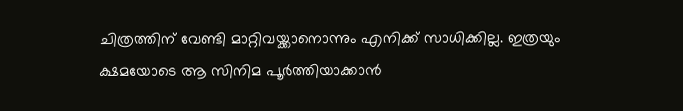ചിത്രത്തിന് വേണ്ടി മാറ്റിവയ്ക്കാനൊന്നും എനിക്ക് സാധിക്കില്ല. ഇത്രയും ക്ഷമയോടെ ആ സിനിമ പൂർത്തിയാക്കാൻ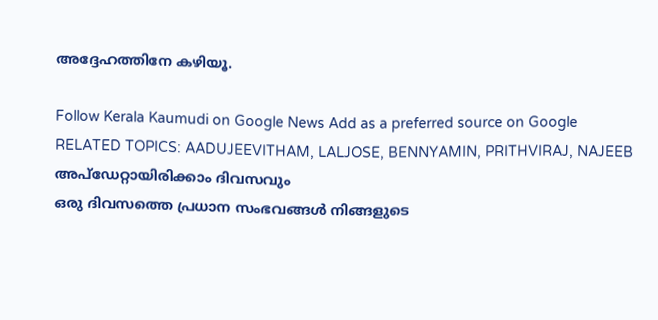അദ്ദേഹത്തിനേ കഴിയൂ.

Follow Kerala Kaumudi on Google News Add as a preferred source on Google
RELATED TOPICS: AADUJEEVITHAM, LALJOSE, BENNYAMIN, PRITHVIRAJ, NAJEEB
അപ്ഡേറ്റായിരിക്കാം ദിവസവും
ഒരു ദിവസത്തെ പ്രധാന സംഭവങ്ങൾ നിങ്ങളുടെ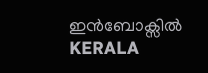ഇൻബോക്സിൽ
KERALA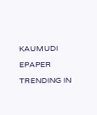KAUMUDI EPAPER
TRENDING IN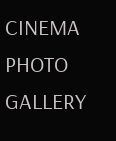CINEMA
PHOTO GALLERY